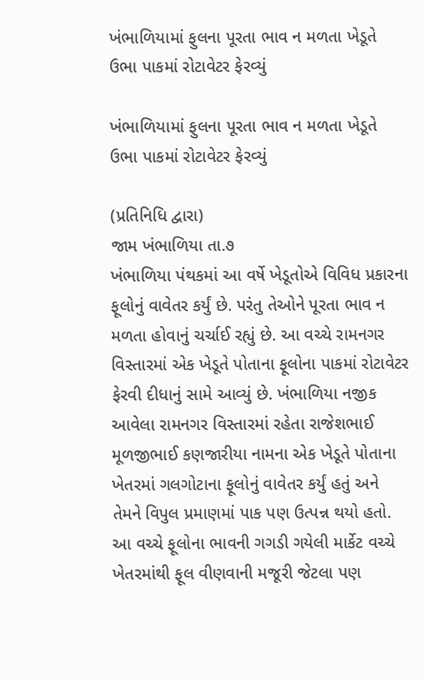ખંભાળિયામાં ફુલના પૂરતા ભાવ ન મળતા ખેડૂતે ઉભા પાકમાં રોટાવેટર ફેરવ્યું

ખંભાળિયામાં ફુલના પૂરતા ભાવ ન મળતા ખેડૂતે ઉભા પાકમાં રોટાવેટર ફેરવ્યું

(પ્રતિનિધિ દ્વારા)
જામ ખંભાળિયા તા.૭
ખંભાળિયા પંથકમાં આ વર્ષે ખેડૂતોએ વિવિધ પ્રકારના ફૂલોનું વાવેતર કર્યું છે. પરંતુ તેઓને પૂરતા ભાવ ન મળતા હોવાનું ચર્ચાઈ રહ્યું છે. આ વચ્ચે રામનગર વિસ્તારમાં એક ખેડૂતે પોતાના ફૂલોના પાકમાં રોટાવેટર ફેરવી દીધાનું સામે આવ્યું છે. ખંભાળિયા નજીક આવેલા રામનગર વિસ્તારમાં રહેતા રાજેશભાઈ મૂળજીભાઈ કણજારીયા નામના એક ખેડૂતે પોતાના ખેતરમાં ગલગોટાના ફૂલોનું વાવેતર કર્યું હતું અને તેમને વિપુલ પ્રમાણમાં પાક પણ ઉત્પન્ન થયો હતો. આ વચ્ચે ફૂલોના ભાવની ગગડી ગયેલી માર્કેટ વચ્ચે ખેતરમાંથી ફૂલ વીણવાની મજૂરી જેટલા પણ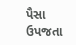પૈસા ઉપજતા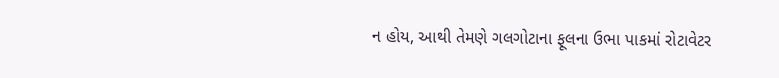ન હોય, આથી તેમણે ગલગોટાના ફૂલના ઉભા પાકમાં રોટાવેટર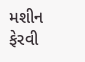મશીન ફેરવી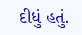દીધું હતું.